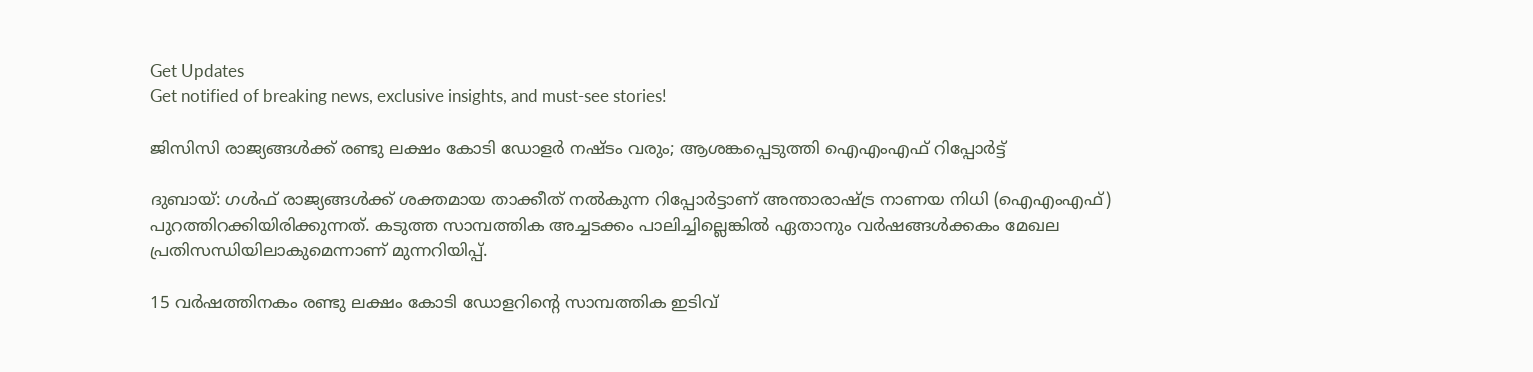Get Updates
Get notified of breaking news, exclusive insights, and must-see stories!

ജിസിസി രാജ്യങ്ങള്‍ക്ക് രണ്ടു ലക്ഷം കോടി ഡോളര്‍ നഷ്ടം വരും; ആശങ്കപ്പെടുത്തി ഐഎംഎഫ് റിപ്പോര്‍ട്ട്

ദുബായ്: ഗള്‍ഫ് രാജ്യങ്ങള്‍ക്ക് ശക്തമായ താക്കീത് നല്‍കുന്ന റിപ്പോര്‍ട്ടാണ് അന്താരാഷ്ട്ര നാണയ നിധി (ഐഎംഎഫ്) പുറത്തിറക്കിയിരിക്കുന്നത്. കടുത്ത സാമ്പത്തിക അച്ചടക്കം പാലിച്ചില്ലെങ്കില്‍ ഏതാനും വര്‍ഷങ്ങള്‍ക്കകം മേഖല പ്രതിസന്ധിയിലാകുമെന്നാണ് മുന്നറിയിപ്പ്.

15 വര്‍ഷത്തിനകം രണ്ടു ലക്ഷം കോടി ഡോളറിന്റെ സാമ്പത്തിക ഇടിവ്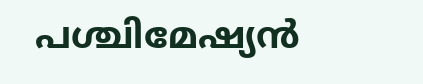പശ്ചിമേഷ്യന്‍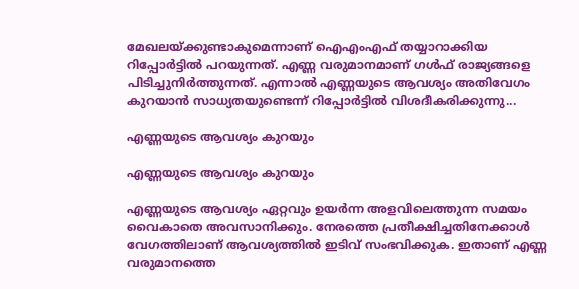മേഖലയ്ക്കുണ്ടാകുമെന്നാണ് ഐഎംഎഫ് തയ്യാറാക്കിയ റിപ്പോര്‍ട്ടില്‍ പറയുന്നത്. എണ്ണ വരുമാനമാണ് ഗള്‍ഫ് രാജ്യങ്ങളെ പിടിച്ചുനിര്‍ത്തുന്നത്. എന്നാല്‍ എണ്ണയുടെ ആവശ്യം അതിവേഗം കുറയാന്‍ സാധ്യതയുണ്ടെന്ന് റിപ്പോര്‍ട്ടില്‍ വിശദീകരിക്കുന്നു...

എണ്ണയുടെ ആവശ്യം കുറയും

എണ്ണയുടെ ആവശ്യം കുറയും

എണ്ണയുടെ ആവശ്യം ഏറ്റവും ഉയര്‍ന്ന അളവിലെത്തുന്ന സമയം വൈകാതെ അവസാനിക്കും. നേരത്തെ പ്രതീക്ഷിച്ചതിനേക്കാള്‍ വേഗത്തിലാണ് ആവശ്യത്തില്‍ ഇടിവ് സംഭവിക്കുക. ഇതാണ് എണ്ണ വരുമാനത്തെ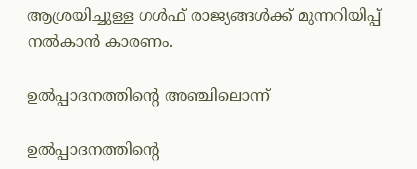ആശ്രയിച്ചുള്ള ഗള്‍ഫ് രാജ്യങ്ങള്‍ക്ക് മുന്നറിയിപ്പ് നല്‍കാന്‍ കാരണം.

ഉല്‍പ്പാദനത്തിന്റെ അഞ്ചിലൊന്ന്

ഉല്‍പ്പാദനത്തിന്റെ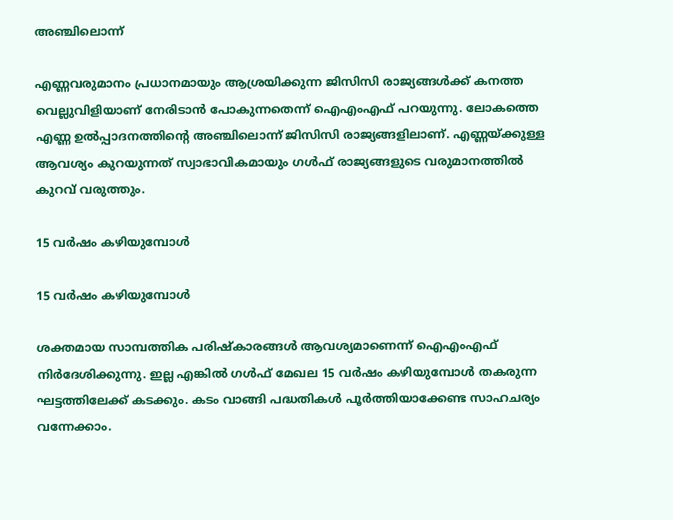അഞ്ചിലൊന്ന്

എണ്ണവരുമാനം പ്രധാനമായും ആശ്രയിക്കുന്ന ജിസിസി രാജ്യങ്ങള്‍ക്ക് കനത്ത വെല്ലുവിളിയാണ് നേരിടാന്‍ പോകുന്നതെന്ന് ഐഎംഎഫ് പറയുന്നു. ലോകത്തെ എണ്ണ ഉല്‍പ്പാദനത്തിന്റെ അഞ്ചിലൊന്ന് ജിസിസി രാജ്യങ്ങളിലാണ്. എണ്ണയ്ക്കുള്ള ആവശ്യം കുറയുന്നത് സ്വാഭാവികമായും ഗള്‍ഫ് രാജ്യങ്ങളുടെ വരുമാനത്തില്‍ കുറവ് വരുത്തും.

15 വര്‍ഷം കഴിയുമ്പോള്‍

15 വര്‍ഷം കഴിയുമ്പോള്‍

ശക്തമായ സാമ്പത്തിക പരിഷ്‌കാരങ്ങള്‍ ആവശ്യമാണെന്ന് ഐഎംഎഫ് നിര്‍ദേശിക്കുന്നു. ഇല്ല എങ്കില്‍ ഗള്‍ഫ് മേഖല 15 വര്‍ഷം കഴിയുമ്പോള്‍ തകരുന്ന ഘട്ടത്തിലേക്ക് കടക്കും. കടം വാങ്ങി പദ്ധതികള്‍ പൂര്‍ത്തിയാക്കേണ്ട സാഹചര്യം വന്നേക്കാം.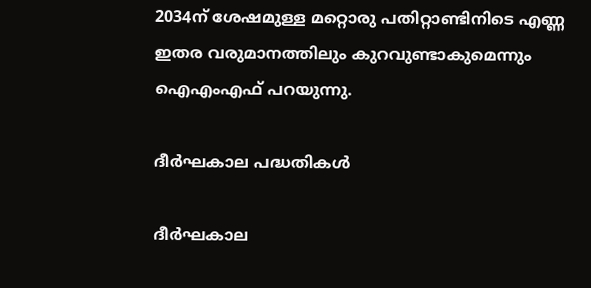2034ന് ശേഷമുള്ള മറ്റൊരു പതിറ്റാണ്ടിനിടെ എണ്ണ ഇതര വരുമാനത്തിലും കുറവുണ്ടാകുമെന്നും ഐഎംഎഫ് പറയുന്നു.

ദീര്‍ഘകാല പദ്ധതികള്‍

ദീര്‍ഘകാല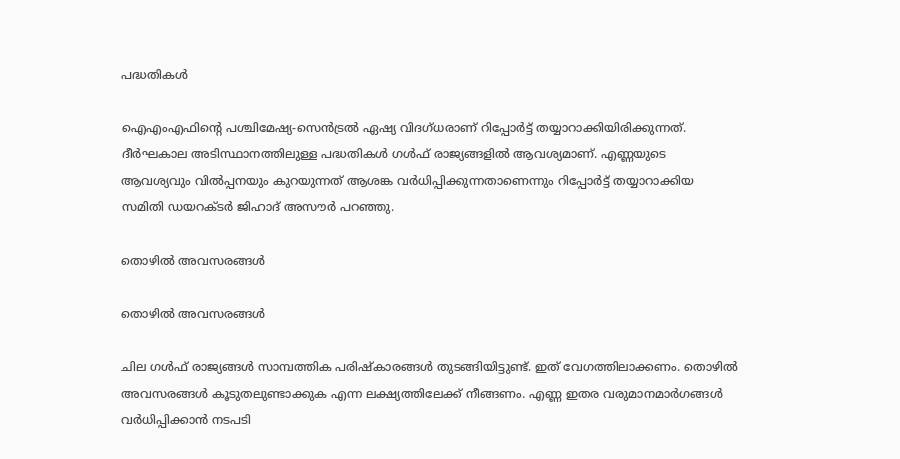പദ്ധതികള്‍

ഐഎംഎഫിന്റെ പശ്ചിമേഷ്യ-സെന്‍ട്രല്‍ ഏഷ്യ വിദഗ്ധരാണ് റിപ്പോര്‍ട്ട് തയ്യാറാക്കിയിരിക്കുന്നത്. ദീര്‍ഘകാല അടിസ്ഥാനത്തിലുള്ള പദ്ധതികള്‍ ഗള്‍ഫ് രാജ്യങ്ങളില്‍ ആവശ്യമാണ്. എണ്ണയുടെ ആവശ്യവും വില്‍പ്പനയും കുറയുന്നത് ആശങ്ക വര്‍ധിപ്പിക്കുന്നതാണെന്നും റിപ്പോര്‍ട്ട് തയ്യാറാക്കിയ സമിതി ഡയറക്ടര്‍ ജിഹാദ് അസൗര്‍ പറഞ്ഞു.

തൊഴില്‍ അവസരങ്ങള്‍

തൊഴില്‍ അവസരങ്ങള്‍

ചില ഗള്‍ഫ് രാജ്യങ്ങള്‍ സാമ്പത്തിക പരിഷ്‌കാരങ്ങള്‍ തുടങ്ങിയിട്ടുണ്ട്. ഇത് വേഗത്തിലാക്കണം. തൊഴില്‍ അവസരങ്ങള്‍ കൂടുതലുണ്ടാക്കുക എന്ന ലക്ഷ്യത്തിലേക്ക് നീങ്ങണം. എണ്ണ ഇതര വരുമാനമാര്‍ഗങ്ങള്‍ വര്‍ധിപ്പിക്കാന്‍ നടപടി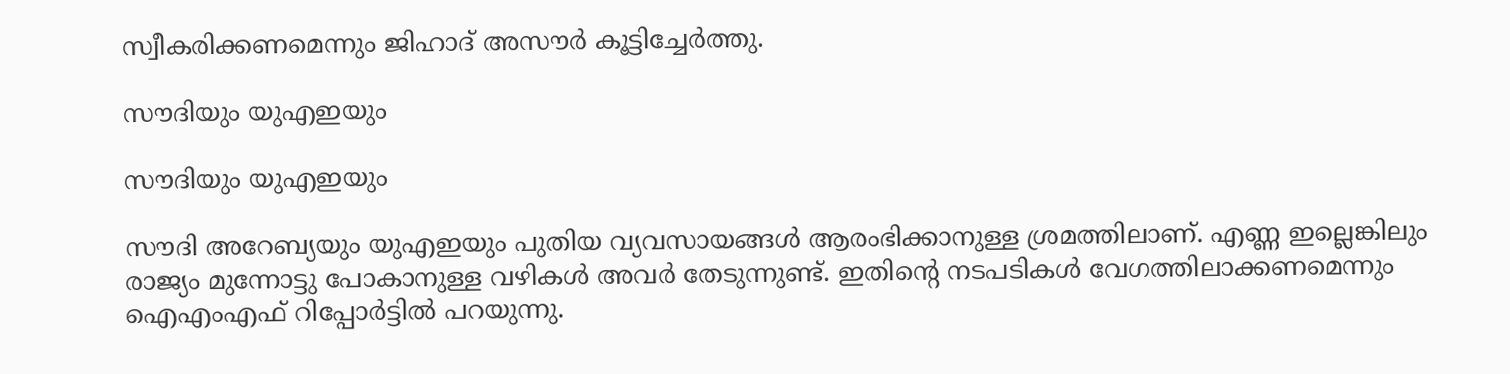സ്വീകരിക്കണമെന്നും ജിഹാദ് അസൗര്‍ കൂട്ടിച്ചേര്‍ത്തു.

സൗദിയും യുഎഇയും

സൗദിയും യുഎഇയും

സൗദി അറേബ്യയും യുഎഇയും പുതിയ വ്യവസായങ്ങള്‍ ആരംഭിക്കാനുള്ള ശ്രമത്തിലാണ്. എണ്ണ ഇല്ലെങ്കിലും രാജ്യം മുന്നോട്ടു പോകാനുള്ള വഴികള്‍ അവര്‍ തേടുന്നുണ്ട്. ഇതിന്റെ നടപടികള്‍ വേഗത്തിലാക്കണമെന്നും ഐഎംഎഫ് റിപ്പോര്‍ട്ടില്‍ പറയുന്നു.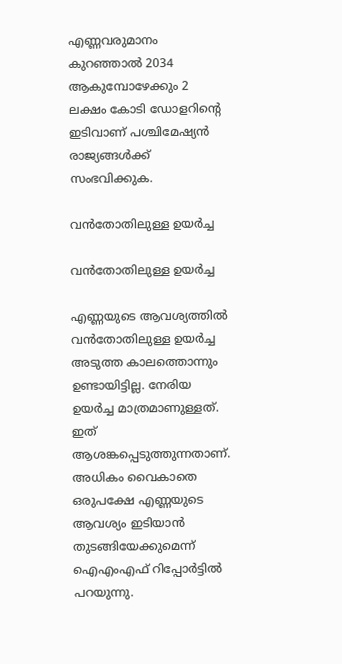എണ്ണവരുമാനം കുറഞ്ഞാല്‍ 2034 ആകുമ്പോഴേക്കും 2 ലക്ഷം കോടി ഡോളറിന്റെ ഇടിവാണ് പശ്ചിമേഷ്യന്‍ രാജ്യങ്ങള്‍ക്ക് സംഭവിക്കുക.

വന്‍തോതിലുള്ള ഉയര്‍ച്ച

വന്‍തോതിലുള്ള ഉയര്‍ച്ച

എണ്ണയുടെ ആവശ്യത്തില്‍ വന്‍തോതിലുള്ള ഉയര്‍ച്ച അടുത്ത കാലത്തൊന്നും ഉണ്ടായിട്ടില്ല. നേരിയ ഉയര്‍ച്ച മാത്രമാണുള്ളത്. ഇത് ആശങ്കപ്പെടുത്തുന്നതാണ്. അധികം വൈകാതെ ഒരുപക്ഷേ എണ്ണയുടെ ആവശ്യം ഇടിയാന്‍ തുടങ്ങിയേക്കുമെന്ന് ഐഎംഎഫ് റിപ്പോര്‍ട്ടില്‍ പറയുന്നു.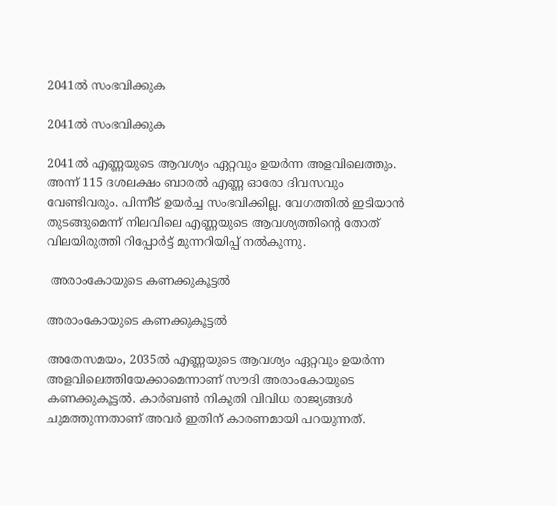2041ല്‍ സംഭവിക്കുക

2041ല്‍ സംഭവിക്കുക

2041ല്‍ എണ്ണയുടെ ആവശ്യം ഏറ്റവും ഉയര്‍ന്ന അളവിലെത്തും. അന്ന് 115 ദശലക്ഷം ബാരല്‍ എണ്ണ ഓരോ ദിവസവും വേണ്ടിവരും. പിന്നീട് ഉയര്‍ച്ച സംഭവിക്കില്ല. വേഗത്തില്‍ ഇടിയാന്‍ തുടങ്ങുമെന്ന് നിലവിലെ എണ്ണയുടെ ആവശ്യത്തിന്റെ തോത് വിലയിരുത്തി റിപ്പോര്‍ട്ട് മുന്നറിയിപ്പ് നല്‍കുന്നു.

 അരാംകോയുടെ കണക്കുകൂട്ടല്‍

അരാംകോയുടെ കണക്കുകൂട്ടല്‍

അതേസമയം, 2035ല്‍ എണ്ണയുടെ ആവശ്യം ഏറ്റവും ഉയര്‍ന്ന അളവിലെത്തിയേക്കാമെന്നാണ് സൗദി അരാംകോയുടെ കണക്കുകൂട്ടല്‍. കാര്‍ബണ്‍ നികുതി വിവിധ രാജ്യങ്ങള്‍ ചുമത്തുന്നതാണ് അവര്‍ ഇതിന് കാരണമായി പറയുന്നത്.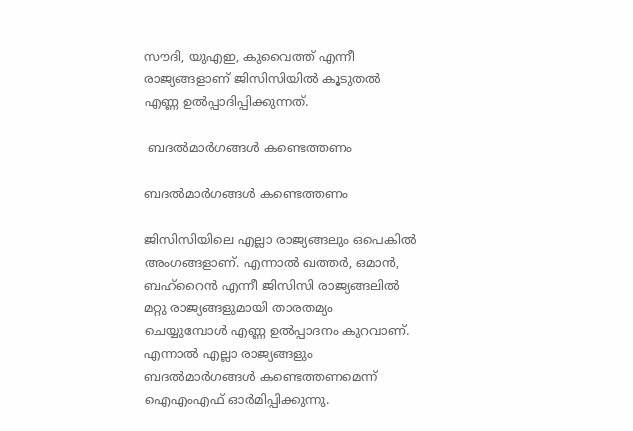സൗദി, യുഎഇ, കുവൈത്ത് എന്നീ രാജ്യങ്ങളാണ് ജിസിസിയില്‍ കൂടുതല്‍ എണ്ണ ഉല്‍പ്പാദിപ്പിക്കുന്നത്.

 ബദല്‍മാര്‍ഗങ്ങള്‍ കണ്ടെത്തണം

ബദല്‍മാര്‍ഗങ്ങള്‍ കണ്ടെത്തണം

ജിസിസിയിലെ എല്ലാ രാജ്യങ്ങലും ഒപെകില്‍ അംഗങ്ങളാണ്. എന്നാല്‍ ഖത്തര്‍, ഒമാന്‍, ബഹ്‌റൈന്‍ എന്നീ ജിസിസി രാജ്യങ്ങലില്‍ മറ്റു രാജ്യങ്ങളുമായി താരതമ്യം ചെയ്യുമ്പോള്‍ എണ്ണ ഉല്‍പ്പാദനം കുറവാണ്. എന്നാല്‍ എല്ലാ രാജ്യങ്ങളും ബദല്‍മാര്‍ഗങ്ങള്‍ കണ്ടെത്തണമെന്ന് ഐഎംഎഫ് ഓര്‍മിപ്പിക്കുന്നു.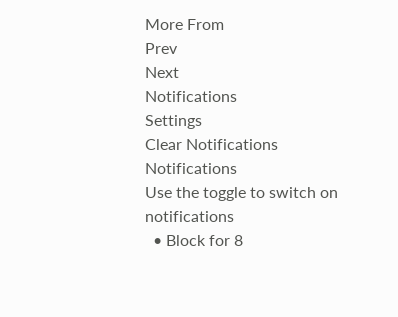More From
Prev
Next
Notifications
Settings
Clear Notifications
Notifications
Use the toggle to switch on notifications
  • Block for 8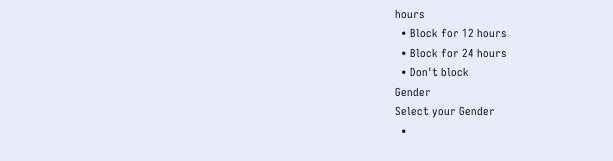hours
  • Block for 12 hours
  • Block for 24 hours
  • Don't block
Gender
Select your Gender
  •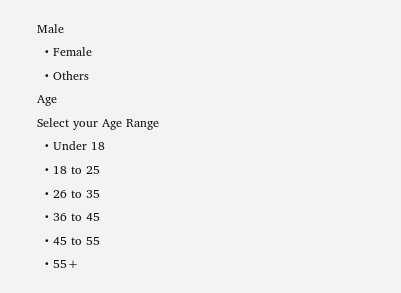Male
  • Female
  • Others
Age
Select your Age Range
  • Under 18
  • 18 to 25
  • 26 to 35
  • 36 to 45
  • 45 to 55
  • 55+